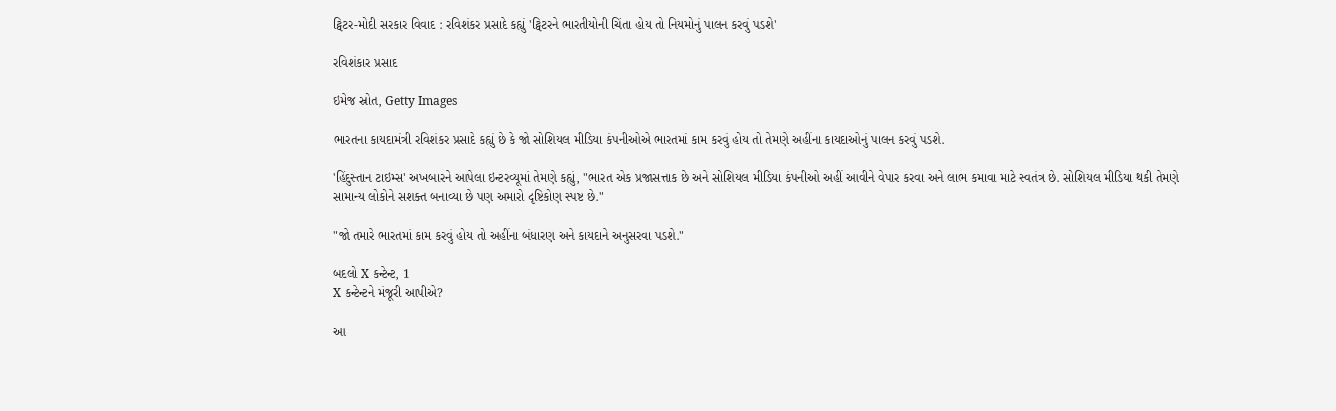ટ્વિટર-મોદી સરકાર વિવાદ : રવિશંકર પ્રસાદે કહ્યું 'ટ્વિટરને ભારતીયોની ચિંતા હોય તો નિયમોનું પાલન કરવું પડશે'

રવિશંકાર પ્રસાદ

ઇમેજ સ્રોત, Getty Images

ભારતના કાયદામંત્રી રવિશંકર પ્રસાદે કહ્યું છે કે જો સોશિયલ મીડિયા કંપનીઓએ ભારતમાં કામ કરવું હોય તો તેમણે અહીંના કાયદાઓનું પાલન કરવું પડશે.

'હિંદુસ્તાન ટાઇમ્સ' અખબારને આપેલા ઇન્ટરવ્યૂમાં તેમણે કહ્યું, "ભારત એક પ્રજાસત્તાક છે અને સોશિયલ મીડિયા કંપનીઓ અહીં આવીને વેપાર કરવા અને લાભ કમાવા માટે સ્વતંત્ર છે. સોશિયલ મીડિયા થકી તેમણે સામાન્ય લોકોને સશક્ત બનાવ્યા છે પણ અમારો દૃષ્ટિકોણ સ્પષ્ટ છે."

"જો તમારે ભારતમાં કામ કરવું હોય તો અહીંના બંધારણ અને કાયદાને અનુસરવા પડશે."

બદલો X કન્ટેન્ટ, 1
X કન્ટેન્ટને મંજૂરી આપીએ?

આ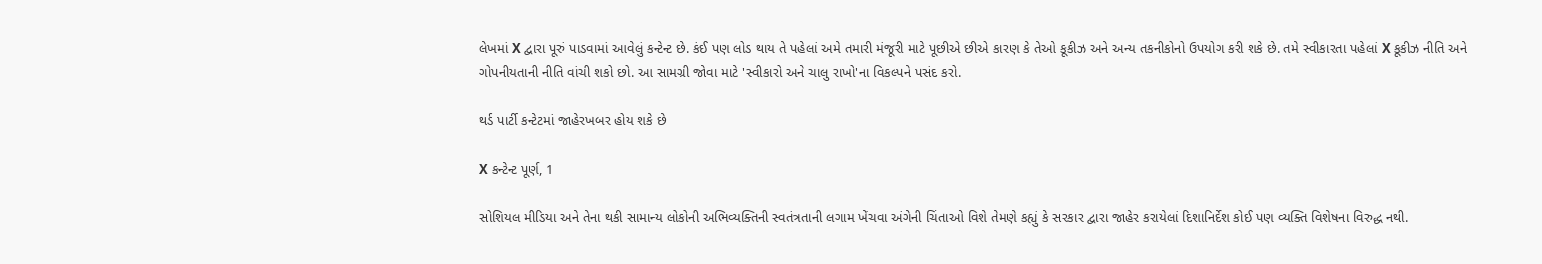લેખમાં X દ્વારા પૂરું પાડવામાં આવેલું કન્ટેન્ટ છે. કંઈ પણ લોડ થાય તે પહેલાં અમે તમારી મંજૂરી માટે પૂછીએ છીએ કારણ કે તેઓ કૂકીઝ અને અન્ય તકનીકોનો ઉપયોગ કરી શકે છે. તમે સ્વીકારતા પહેલાં X કૂકીઝ નીતિ અને ગોપનીયતાની નીતિ વાંચી શકો છો. આ સામગ્રી જોવા માટે 'સ્વીકારો અને ચાલુ રાખો'ના વિકલ્પને પસંદ કરો.

થર્ડ પાર્ટી કન્ટેટમાં જાહેરખબર હોય શકે છે

X કન્ટેન્ટ પૂર્ણ, 1

સોશિયલ મીડિયા અને તેના થકી સામાન્ય લોકોની અભિવ્યક્તિની સ્વતંત્રતાની લગામ ખેંચવા અંગેની ચિંતાઓ વિશે તેમણે કહ્યું કે સરકાર દ્વારા જાહેર કરાયેલાં દિશાનિર્દેશ કોઈ પણ વ્યક્તિ વિશેષના વિરુદ્ધ નથી.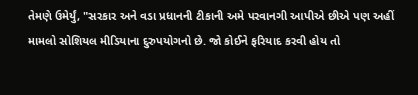તેમણે ઉમેર્યું, "સરકાર અને વડા પ્રધાનની ટીકાની અમે પરવાનગી આપીએ છીએ પણ અહીં મામલો સોશિયલ મીડિયાના દુરુપયોગનો છે. જો કોઈને ફરિયાદ કરવી હોય તો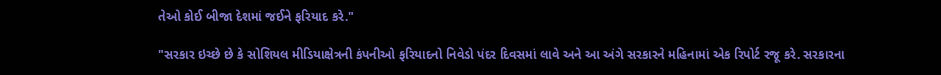તેઓ કોઈ બીજા દેશમાં જઈને ફરિયાદ કરે."

"સરકાર ઇચ્છે છે કે સોશિયલ મીડિયાક્ષેત્રની કંપનીઓ ફરિયાદનો નિવેડો પંદર દિવસમાં લાવે અને આ અંગે સરકારને મહિનામાં એક રિપોર્ટ રજૂ કરે. સરકારના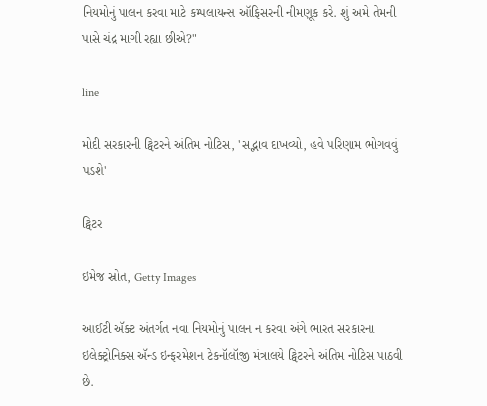નિયમોનું પાલન કરવા માટે કમ્પલાયન્સ ઑફિસરની નીમણૂક કરે. શું અમે તેમની પાસે ચંદ્ર માગી રહ્યા છીએ?"

line

મોદી સરકારની ટ્વિટરને અંતિમ નોટિસ, 'સદ્ભાવ દાખવ્યો, હવે પરિણામ ભોગવવું પડશે'

ટ્વિટર

ઇમેજ સ્રોત, Getty Images

આઈટી ઍક્ટ અંતર્ગત નવા નિયમોનું પાલન ન કરવા અંગે ભારત સરકારના ઇલેક્ટ્રોનિક્સ ઍન્ડ ઇન્ફરમેશન ટેકનૉલૉજી મંત્રાલયે ટ્વિટરને અંતિમ નોટિસ પાઠવી છે.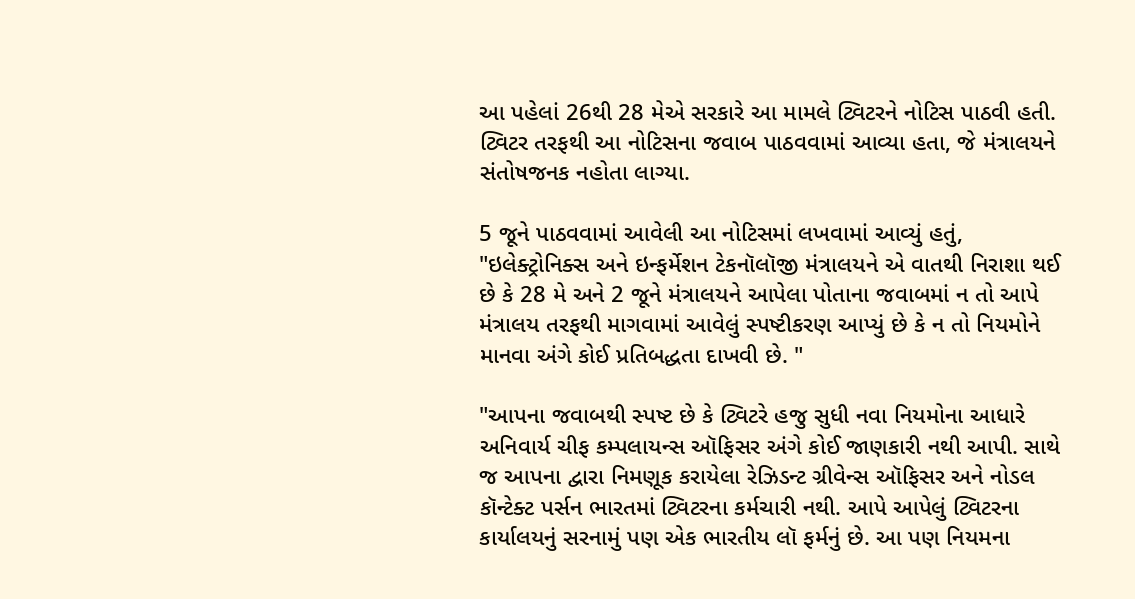આ પહેલાં 26થી 28 મેએ સરકારે આ મામલે ટ્વિટરને નોટિસ પાઠવી હતી. ટ્વિટર તરફથી આ નોટિસના જવાબ પાઠવવામાં આવ્યા હતા, જે મંત્રાલયને સંતોષજનક નહોતા લાગ્યા.

5 જૂને પાઠવવામાં આવેલી આ નોટિસમાં લખવામાં આવ્યું હતું, "ઇલેક્ટ્રોનિક્સ અને ઇન્ફર્મેશન ટેકનૉલૉજી મંત્રાલયને એ વાતથી નિરાશા થઈ છે કે 28 મે અને 2 જૂને મંત્રાલયને આપેલા પોતાના જવાબમાં ન તો આપે મંત્રાલય તરફથી માગવામાં આવેલું સ્પષ્ટીકરણ આપ્યું છે કે ન તો નિયમોને માનવા અંગે કોઈ પ્રતિબદ્ધતા દાખવી છે. "

"આપના જવાબથી સ્પષ્ટ છે કે ટ્વિટરે હજુ સુધી નવા નિયમોના આધારે અનિવાર્ય ચીફ કમ્પલાયન્સ ઑફિસર અંગે કોઈ જાણકારી નથી આપી. સાથે જ આપના દ્વારા નિમણૂક કરાયેલા રેઝિડન્ટ ગ્રીવેન્સ ઑફિસર અને નોડલ કૉન્ટેક્ટ પર્સન ભારતમાં ટ્વિટરના કર્મચારી નથી. આપે આપેલું ટ્વિટરના કાર્યાલયનું સરનામું પણ એક ભારતીય લૉ ફર્મનું છે. આ પણ નિયમના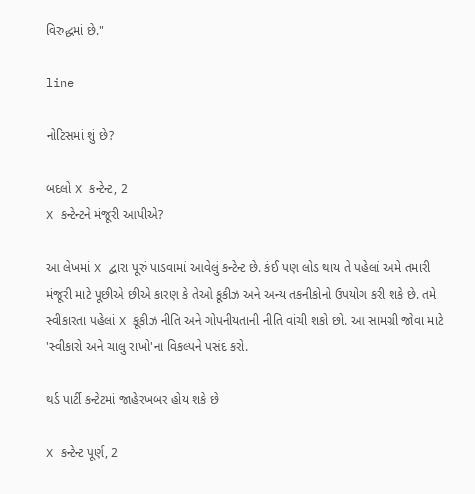વિરુદ્ધમાં છે."

line

નોટિસમાં શું છે?

બદલો X કન્ટેન્ટ, 2
X કન્ટેન્ટને મંજૂરી આપીએ?

આ લેખમાં X દ્વારા પૂરું પાડવામાં આવેલું કન્ટેન્ટ છે. કંઈ પણ લોડ થાય તે પહેલાં અમે તમારી મંજૂરી માટે પૂછીએ છીએ કારણ કે તેઓ કૂકીઝ અને અન્ય તકનીકોનો ઉપયોગ કરી શકે છે. તમે સ્વીકારતા પહેલાં X કૂકીઝ નીતિ અને ગોપનીયતાની નીતિ વાંચી શકો છો. આ સામગ્રી જોવા માટે 'સ્વીકારો અને ચાલુ રાખો'ના વિકલ્પને પસંદ કરો.

થર્ડ પાર્ટી કન્ટેટમાં જાહેરખબર હોય શકે છે

X કન્ટેન્ટ પૂર્ણ, 2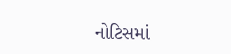નોટિસમાં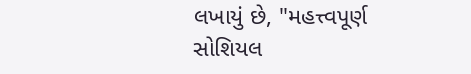લખાયું છે, "મહત્ત્વપૂર્ણ સોશિયલ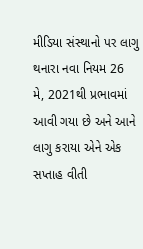મીડિયા સંસ્થાનો પર લાગુ થનારા નવા નિયમ 26 મે, 2021થી પ્રભાવમાં આવી ગયા છે અને આને લાગુ કરાયા એને એક સપ્તાહ વીતી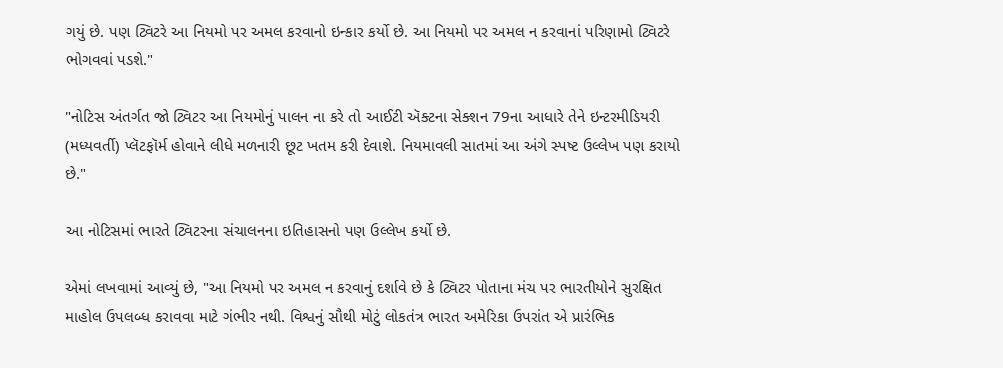ગયું છે. પણ ટ્વિટરે આ નિયમો પર અમલ કરવાનો ઇન્કાર કર્યો છે. આ નિયમો પર અમલ ન કરવાનાં પરિણામો ટ્વિટરે ભોગવવાં પડશે."

"નોટિસ અંતર્ગત જો ટ્વિટર આ નિયમોનું પાલન ના કરે તો આઈટી ઍક્ટના સેક્શન 79ના આધારે તેને ઇન્ટરમીડિયરી (મધ્યવર્તી) પ્લૅટફૉર્મ હોવાને લીધે મળનારી છૂટ ખતમ કરી દેવાશે. નિયમાવલી સાતમાં આ અંગે સ્પષ્ટ ઉલ્લેખ પણ કરાયો છે."

આ નોટિસમાં ભારતે ટ્વિટરના સંચાલનના ઇતિહાસનો પણ ઉલ્લેખ કર્યો છે.

એમાં લખવામાં આવ્યું છે, "આ નિયમો પર અમલ ન કરવાનું દર્શાવે છે કે ટ્વિટર પોતાના મંચ પર ભારતીયોને સુરક્ષિત માહોલ ઉપલબ્ધ કરાવવા માટે ગંભીર નથી. વિશ્વનું સૌથી મોટું લોકતંત્ર ભારત અમેરિકા ઉપરાંત એ પ્રારંભિક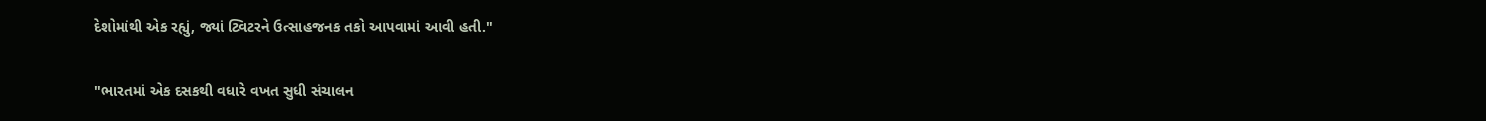દેશોમાંથી એક રહ્યું, જ્યાં ટ્વિટરને ઉત્સાહજનક તકો આપવામાં આવી હતી."

"ભારતમાં એક દસકથી વધારે વખત સુધી સંચાલન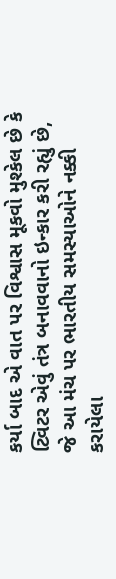કર્યા બાદ એ વાત પર વિશ્વાસ મૂકવો મુશ્કેલ છે કે ટ્વિટર એવું તંત્ર બનાવવાનો ઇન્કાર કરી રહ્યું છે, જે આ મંચ પર ભારતીય સમસ્યાઓને નક્કી કરાયેલા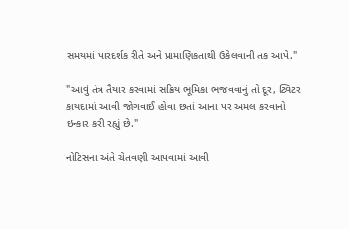સમયમાં પારદર્શક રીતે અને પ્રામાણિકતાથી ઉકેલવાની તક આપે."

"આવું તંત્ર તૈયાર કરવામાં સક્રિય ભૂમિકા ભજવવાનું તો દૂર, ટ્વિટર કાયદામાં આવી જોગવાઈ હોવા છતાં આના પર અમલ કરવાનો ઇન્કાર કરી રહ્યું છે."

નોટિસના અંતે ચેતવણી આપવામાં આવી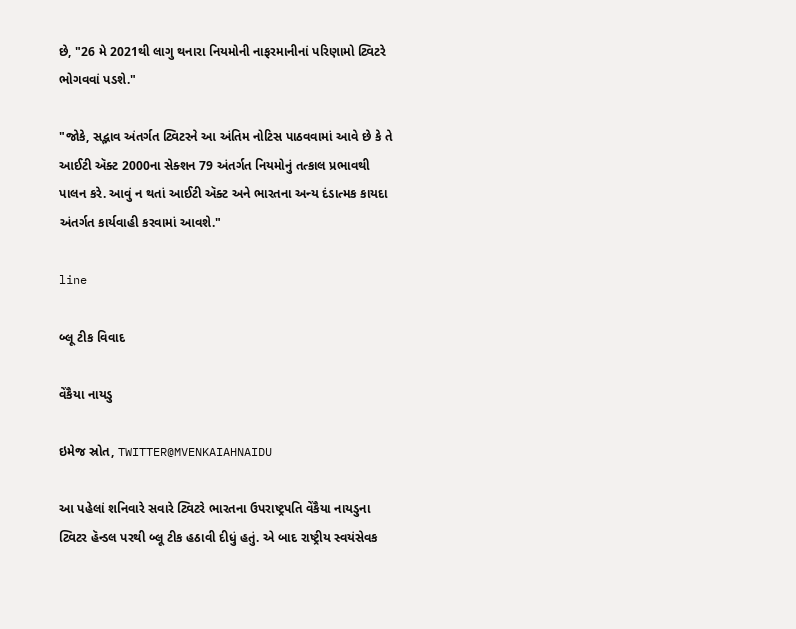છે, "26 મે 2021થી લાગુ થનારા નિયમોની નાફરમાનીનાં પરિણામો ટ્વિટરે ભોગવવાં પડશે."

"જોકે, સદ્ભાવ અંતર્ગત ટ્વિટરને આ અંતિમ નોટિસ પાઠવવામાં આવે છે કે તે આઈટી ઍક્ટ 2000ના સેક્શન 79 અંતર્ગત નિયમોનું તત્કાલ પ્રભાવથી પાલન કરે. આવું ન થતાં આઈટી ઍક્ટ અને ભારતના અન્ય દંડાત્મક કાયદા અંતર્ગત કાર્યવાહી કરવામાં આવશે."

line

બ્લૂ ટીક વિવાદ

વેંકૈયા નાયડુ

ઇમેજ સ્રોત, TWITTER@MVENKAIAHNAIDU

આ પહેલાં શનિવારે સવારે ટ્વિટરે ભારતના ઉપરાષ્ટ્રપતિ વેંકૈયા નાયડુના ટ્વિટર હૅન્ડલ પરથી બ્લૂ ટીક હઠાવી દીધું હતું. એ બાદ રાષ્ટ્રીય સ્વયંસેવક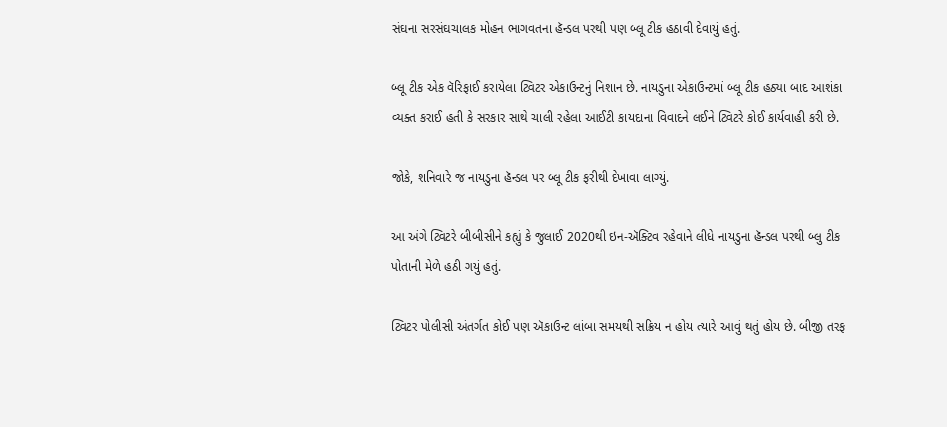સંઘના સરસંઘચાલક મોહન ભાગવતના હૅન્ડલ પરથી પણ બ્લૂ ટીક હઠાવી દેવાયું હતું.

બ્લૂ ટીક એક વૅરિફાઈ કરાયેલા ટ્વિટર એકાઉન્ટનું નિશાન છે. નાયડુના એકાઉન્ટમાં બ્લૂ ટીક હઠ્યા બાદ આશંકા વ્યક્ત કરાઈ હતી કે સરકાર સાથે ચાલી રહેલા આઈટી કાયદાના વિવાદને લઈને ટ્વિટરે કોઈ કાર્યવાહી કરી છે.

જોકે, શનિવારે જ નાયડુના હૅન્ડલ પર બ્લૂ ટીક ફરીથી દેખાવા લાગ્યું.

આ અંગે ટ્વિટરે બીબીસીને કહ્યું કે જુલાઈ 2020થી ઇન-ઍક્ટિવ રહેવાને લીધે નાયડુના હૅન્ડલ પરથી બ્લુ ટીક પોતાની મેળે હઠી ગયું હતું.

ટ્વિટર પોલીસી અંતર્ગત કોઈ પણ ઍકાઉન્ટ લાંબા સમયથી સક્રિય ન હોય ત્યારે આવું થતું હોય છે. બીજી તરફ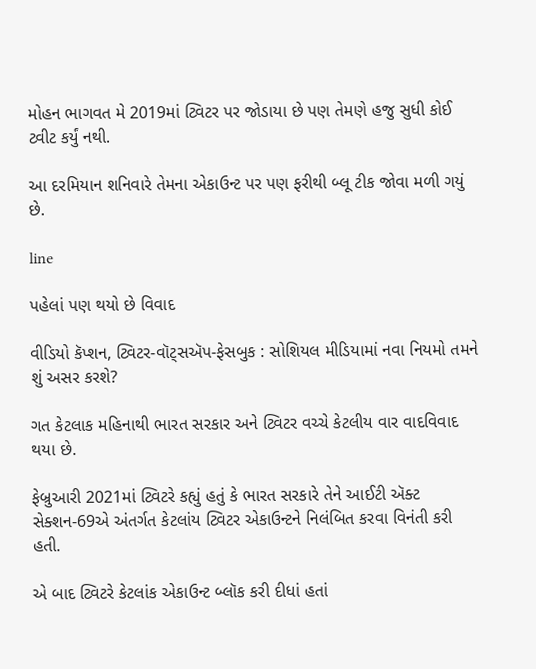મોહન ભાગવત મે 2019માં ટ્વિટર પર જોડાયા છે પણ તેમણે હજુ સુધી કોઈ ટ્વીટ કર્યું નથી.

આ દરમિયાન શનિવારે તેમના એકાઉન્ટ પર પણ ફરીથી બ્લૂ ટીક જોવા મળી ગયું છે.

line

પહેલાં પણ થયો છે વિવાદ

વીડિયો કૅપ્શન, ટ્વિટર-વૉટ્સઍપ-ફેસબુક : સોશિયલ મીડિયામાં નવા નિયમો તમને શું અસર કરશે?

ગત કેટલાક મહિનાથી ભારત સરકાર અને ટ્વિટર વચ્ચે કેટલીય વાર વાદવિવાદ થયા છે.

ફેબ્રુઆરી 2021માં ટ્વિટરે કહ્યું હતું કે ભારત સરકારે તેને આઈટી ઍક્ટ સેક્શન-69એ અંતર્ગત કેટલાંય ટ્વિટર એકાઉન્ટને નિલંબિત કરવા વિનંતી કરી હતી.

એ બાદ ટ્વિટરે કેટલાંક એકાઉન્ટ બ્લૉક કરી દીધાં હતાં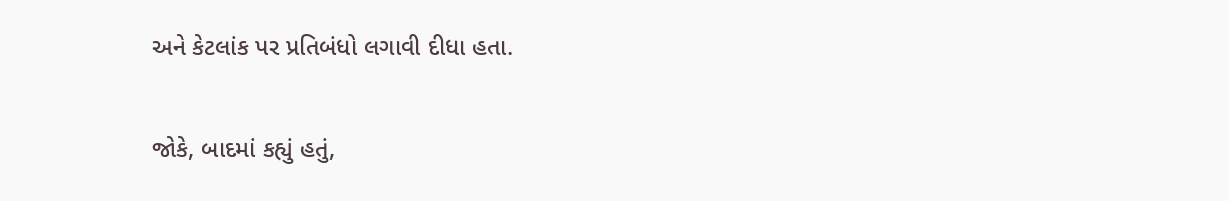અને કેટલાંક પર પ્રતિબંધો લગાવી દીધા હતા.

જોકે, બાદમાં કહ્યું હતું,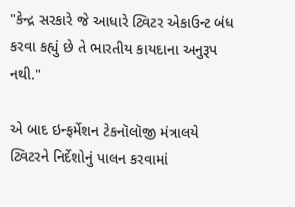"કેન્દ્ર સરકારે જે આધારે ટ્વિટર એકાઉન્ટ બંધ કરવા કહ્યું છે તે ભારતીય કાયદાના અનુરૂપ નથી."

એ બાદ ઇન્ફર્મેશન ટેકનૉલૉજી મંત્રાલયે ટ્વિટરને નિર્દેશોનું પાલન કરવામાં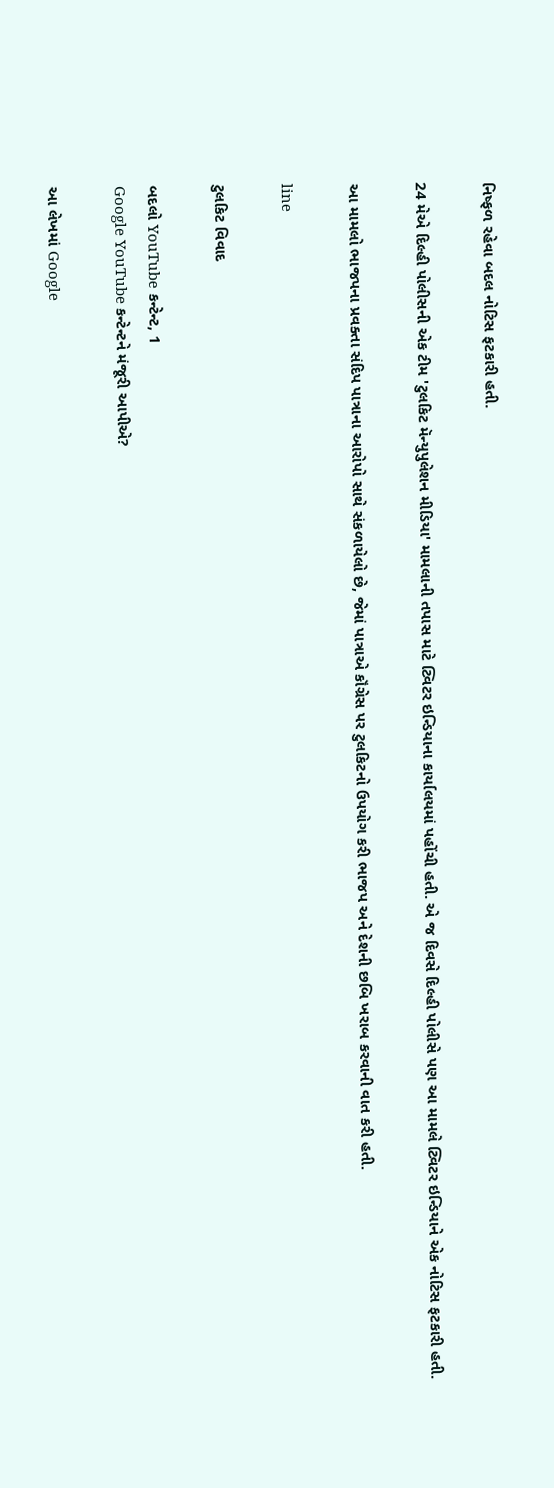નિષ્ફળ રહેવા બદલ નોટિસ ફટકારી હતી.

24 મેએ દિલ્હી પોલીસની એક ટીમ 'ટુલકિટ મૅન્યુપુલેશન મીડિયા' મામલાની તપાસ માટે ટ્વિટર ઇન્ડિયાના કાર્યાલયમાં પહોંચી હતી. એ જ દિવસે દિલ્હી પોલીસે પણ આ મામલે ટ્વિટર ઇન્ડિયાને એક નોટિસ ફટકારી હતી.

આ મામલો ભાજપના પ્રવક્તા સંદિપ પાત્રાના આરોપો સાથે સંકળાયેલો છે, જેમાં પાત્રાએ કૉંગ્રેસ પર ટુલકિટનો ઉપયોગ કરી ભાજપ અને દેશની છબિ ખરાબ કરવાની વાત કરી હતી.

line

ટુલકિટ વિવાદ

બદલો YouTube કન્ટેન્ટ, 1
Google YouTube કન્ટેન્ટને મંજૂરી આપીએ?

આ લેખમાં Google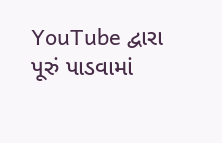YouTube દ્વારા પૂરું પાડવામાં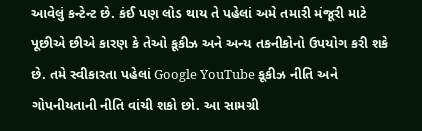આવેલું કન્ટેન્ટ છે. કંઈ પણ લોડ થાય તે પહેલાં અમે તમારી મંજૂરી માટે પૂછીએ છીએ કારણ કે તેઓ કૂકીઝ અને અન્ય તકનીકોનો ઉપયોગ કરી શકે છે. તમે સ્વીકારતા પહેલાં Google YouTube કૂકીઝ નીતિ અને ગોપનીયતાની નીતિ વાંચી શકો છો. આ સામગ્રી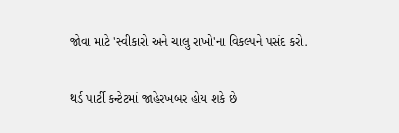જોવા માટે 'સ્વીકારો અને ચાલુ રાખો'ના વિકલ્પને પસંદ કરો.

થર્ડ પાર્ટી કન્ટેટમાં જાહેરખબર હોય શકે છે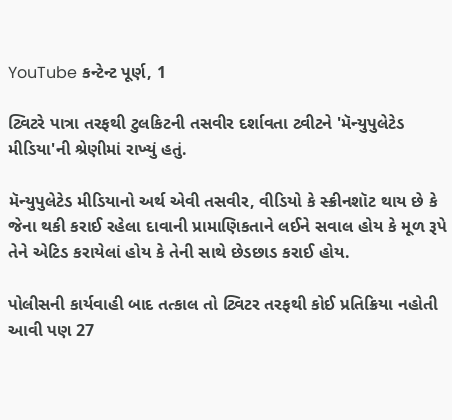YouTube કન્ટેન્ટ પૂર્ણ, 1

ટ્વિટરે પાત્રા તરફથી ટુલકિટની તસવીર દર્શાવતા ટ્વીટને 'મૅન્યુપુલેટેડ મીડિયા'ની શ્રેણીમાં રાખ્યું હતું.

મૅન્યુપુલેટેડ મીડિયાનો અર્થ એવી તસવીર, વીડિયો કે સ્ક્રીનશૉટ થાય છે કે જેના થકી કરાઈ રહેલા દાવાની પ્રામાણિકતાને લઈને સવાલ હોય કે મૂળ રૂપે તેને એટિડ કરાયેલાં હોય કે તેની સાથે છેડછાડ કરાઈ હોય.

પોલીસની કાર્યવાહી બાદ તત્કાલ તો ટ્વિટર તરફથી કોઈ પ્રતિક્રિયા નહોતી આવી પણ 27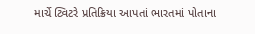માર્ચે ટ્વિટરે પ્રતિક્રિયા આપતાં ભારતમાં પોતાના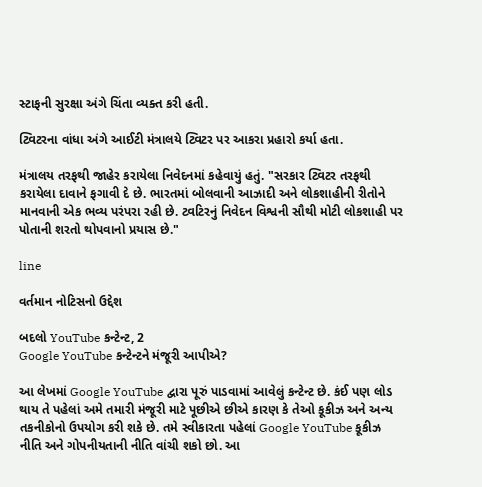સ્ટાફની સુરક્ષા અંગે ચિંતા વ્યક્ત કરી હતી.

ટ્વિટરના વાંધા અંગે આઈટી મંત્રાલયે ટ્વિટર પર આકરા પ્રહારો કર્યા હતા.

મંત્રાલય તરફથી જાહેર કરાયેલા નિવેદનમાં કહેવાયું હતું. "સરકાર ટ્વિટર તરફથી કરાયેલા દાવાને ફગાવી દે છે. ભારતમાં બોલવાની આઝાદી અને લોકશાહીની રીતોને માનવાની એક ભવ્ય પરંપરા રહી છે. ટ્વટિરનું નિવેદન વિશ્વની સૌથી મોટી લોકશાહી પર પોતાની શરતો થોપવાનો પ્રયાસ છે."

line

વર્તમાન નોટિસનો ઉદ્દેશ

બદલો YouTube કન્ટેન્ટ, 2
Google YouTube કન્ટેન્ટને મંજૂરી આપીએ?

આ લેખમાં Google YouTube દ્વારા પૂરું પાડવામાં આવેલું કન્ટેન્ટ છે. કંઈ પણ લોડ થાય તે પહેલાં અમે તમારી મંજૂરી માટે પૂછીએ છીએ કારણ કે તેઓ કૂકીઝ અને અન્ય તકનીકોનો ઉપયોગ કરી શકે છે. તમે સ્વીકારતા પહેલાં Google YouTube કૂકીઝ નીતિ અને ગોપનીયતાની નીતિ વાંચી શકો છો. આ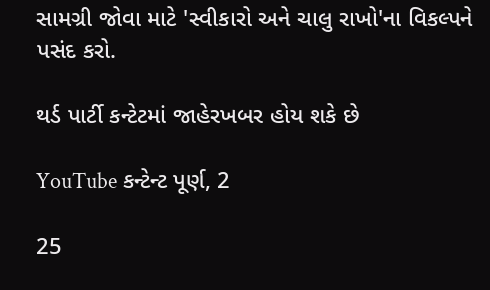સામગ્રી જોવા માટે 'સ્વીકારો અને ચાલુ રાખો'ના વિકલ્પને પસંદ કરો.

થર્ડ પાર્ટી કન્ટેટમાં જાહેરખબર હોય શકે છે

YouTube કન્ટેન્ટ પૂર્ણ, 2

25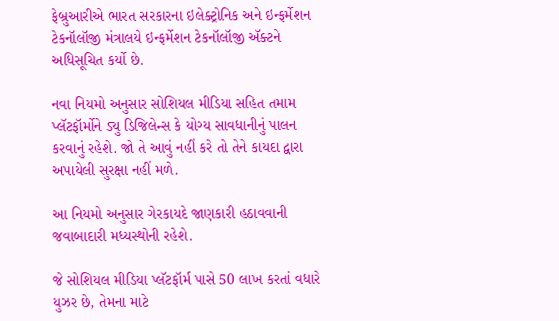ફેબ્રુઆરીએ ભારત સરકારના ઇલેક્ટ્રોનિક અને ઇન્ફર્મેશન ટેકનૉલૉજી મંત્રાલયે ઇન્ફર્મેશન ટેકનૉલૉજી ઍક્ટને અધિસૂચિત કર્યો છે.

નવા નિયમો અનુસાર સોશિયલ મીડિયા સહિત તમામ પ્લૅટફૉર્મોને ડ્યુ ડિજિલેન્સ કે યોગ્ય સાવધાનીનું પાલન કરવાનું રહેશે. જો તે આવું નહીં કરે તો તેને કાયદા દ્વારા અપાયેલી સુરક્ષા નહીં મળે.

આ નિયમો અનુસાર ગેરકાયદે જાણકારી હઠાવવાની જવાબાદારી મધ્યસ્થોની રહેશે.

જે સોશિયલ મીડિયા પ્લૅટફૉર્મ પાસે 50 લાખ કરતાં વધારે યુઝર છે, તેમના માટે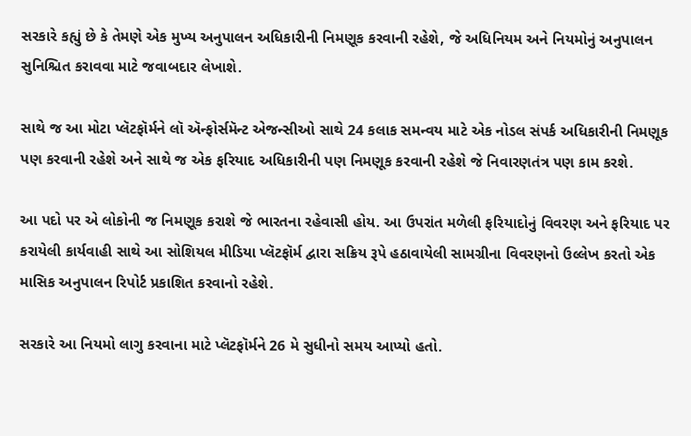સરકારે કહ્યું છે કે તેમણે એક મુખ્ય અનુપાલન અધિકારીની નિમણૂક કરવાની રહેશે, જે અધિનિયમ અને નિયમોનું અનુપાલન સુનિશ્ચિત કરાવવા માટે જવાબદાર લેખાશે.

સાથે જ આ મોટા પ્લૅટફૉર્મને લૉ ઍન્ફોર્સમૅન્ટ એજન્સીઓ સાથે 24 કલાક સમન્વય માટે એક નોડલ સંપર્ક અધિકારીની નિમણૂક પણ કરવાની રહેશે અને સાથે જ એક ફરિયાદ અધિકારીની પણ નિમણૂક કરવાની રહેશે જે નિવારણતંત્ર પણ કામ કરશે.

આ પદો પર એ લોકોની જ નિમણૂક કરાશે જે ભારતના રહેવાસી હોય. આ ઉપરાંત મળેલી ફરિયાદોનું વિવરણ અને ફરિયાદ પર કરાયેલી કાર્યવાહી સાથે આ સોશિયલ મીડિયા પ્લૅટફૉર્મ દ્વારા સક્રિય રૂપે હઠાવાયેલી સામગ્રીના વિવરણનો ઉલ્લેખ કરતો એક માસિક અનુપાલન રિપોર્ટ પ્રકાશિત કરવાનો રહેશે.

સરકારે આ નિયમો લાગુ કરવાના માટે પ્લૅટફૉર્મને 26 મે સુધીનો સમય આપ્યો હતો.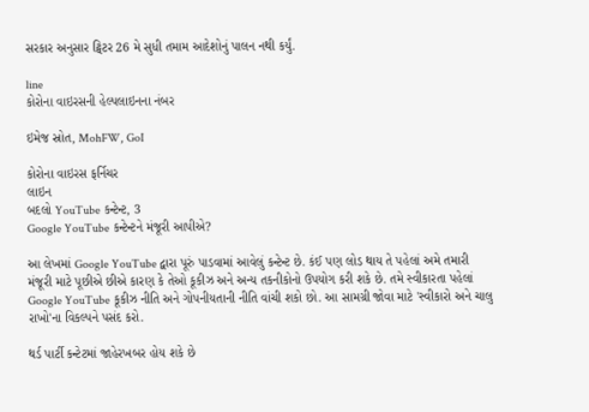સરકાર અનુસાર ટ્વિટર 26 મે સુધી તમામ આદેશોનું પાલન નથી કર્યું.

line
કોરોના વાઇરસની હેલ્પલાઇનના નંબર

ઇમેજ સ્રોત, MohFW, GoI

કોરોના વાઇરસ ફર્નિચર
લાઇન
બદલો YouTube કન્ટેન્ટ, 3
Google YouTube કન્ટેન્ટને મંજૂરી આપીએ?

આ લેખમાં Google YouTube દ્વારા પૂરું પાડવામાં આવેલું કન્ટેન્ટ છે. કંઈ પણ લોડ થાય તે પહેલાં અમે તમારી મંજૂરી માટે પૂછીએ છીએ કારણ કે તેઓ કૂકીઝ અને અન્ય તકનીકોનો ઉપયોગ કરી શકે છે. તમે સ્વીકારતા પહેલાં Google YouTube કૂકીઝ નીતિ અને ગોપનીયતાની નીતિ વાંચી શકો છો. આ સામગ્રી જોવા માટે 'સ્વીકારો અને ચાલુ રાખો'ના વિકલ્પને પસંદ કરો.

થર્ડ પાર્ટી કન્ટેટમાં જાહેરખબર હોય શકે છે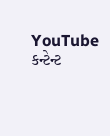YouTube કન્ટેન્ટ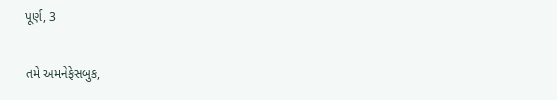પૂર્ણ, 3

તમે અમનેફેસબુક,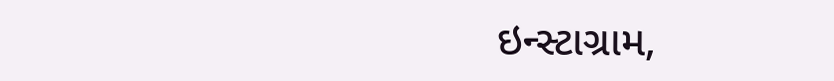ઇન્સ્ટાગ્રામ,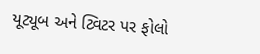યૂટ્યૂબ અને ટ્વિટર પર ફોલો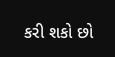કરી શકો છો